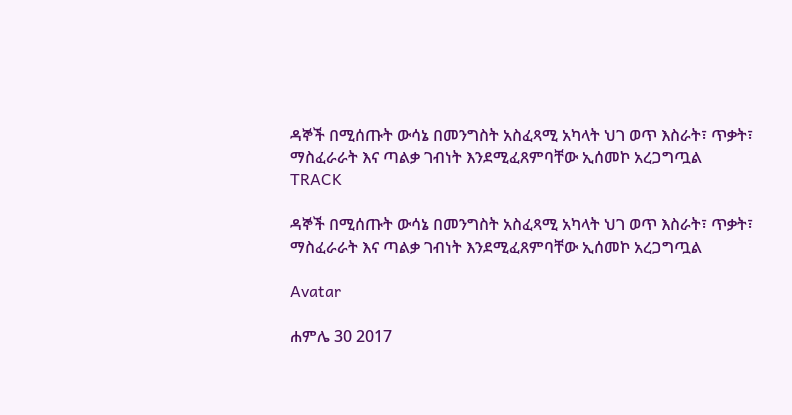ዳኞች በሚሰጡት ውሳኔ በመንግስት አስፈጻሚ አካላት ህገ ወጥ እስራት፣ ጥቃት፣ ማስፈራራት እና ጣልቃ ገብነት እንደሚፈጸምባቸው ኢሰመኮ አረጋግጧል
TRACK

ዳኞች በሚሰጡት ውሳኔ በመንግስት አስፈጻሚ አካላት ህገ ወጥ እስራት፣ ጥቃት፣ ማስፈራራት እና ጣልቃ ገብነት እንደሚፈጸምባቸው ኢሰመኮ አረጋግጧል

Avatar

ሐምሌ 30 2017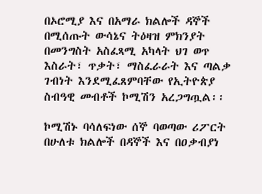በኦሮሚያ እና በአማራ ክልሎች ዳኞች በሚሰጡት ውሳኔና ትዕዛዝ ምክንያት በመንግስት አስፈጻሚ አካላት ህገ ወጥ እስራት፣ ጥቃት፣ ማስፈራራት እና ጣልቃ ገብነት እንደሚፈጸምባቸው የኢትዮጵያ ስብዓዊ መብቶች ኮሚሽን አረጋግጧል፡፡

ኮሚሽኑ ባሳለፍነው ሰኞ ባወጣው ሪፖርት በሁለቱ ክልሎች በዳኞች እና በዐቃብያነ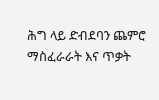ሕግ ላይ ድብደባን ጨምሮ ማስፈራራት እና ጥቃት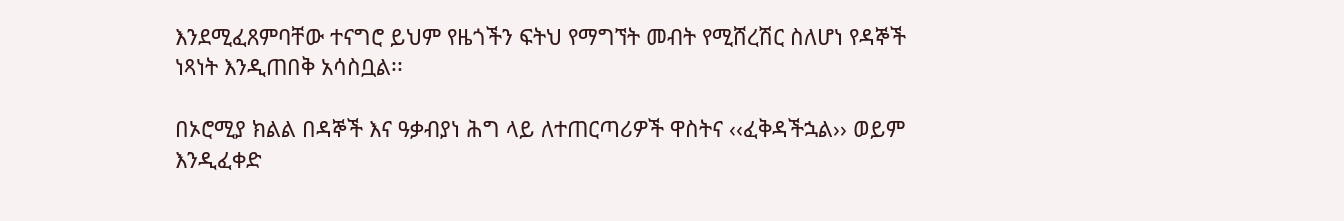እንደሚፈጸምባቸው ተናግሮ ይህም የዜጎችን ፍትህ የማግኘት መብት የሚሸረሽር ስለሆነ የዳኞች ነጻነት እንዲጠበቅ አሳስቧል፡፡

በኦሮሚያ ክልል በዳኞች እና ዓቃብያነ ሕግ ላይ ለተጠርጣሪዎች ዋስትና ‹‹ፈቅዳችኋል›› ወይም እንዲፈቀድ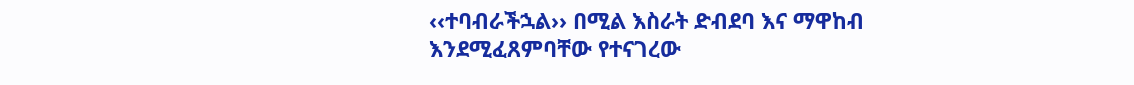‹‹ተባብራችኋል›› በሚል እስራት ድብደባ እና ማዋከብ እንደሚፈጸምባቸው የተናገረው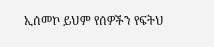ኢሰመኮ ይህም የሰዎችን የፍትህ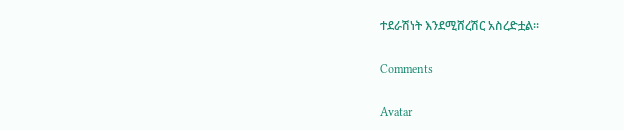ተደራሽነት እንደሚሸረሽር አስረድቷል፡፡

Comments

Avatar